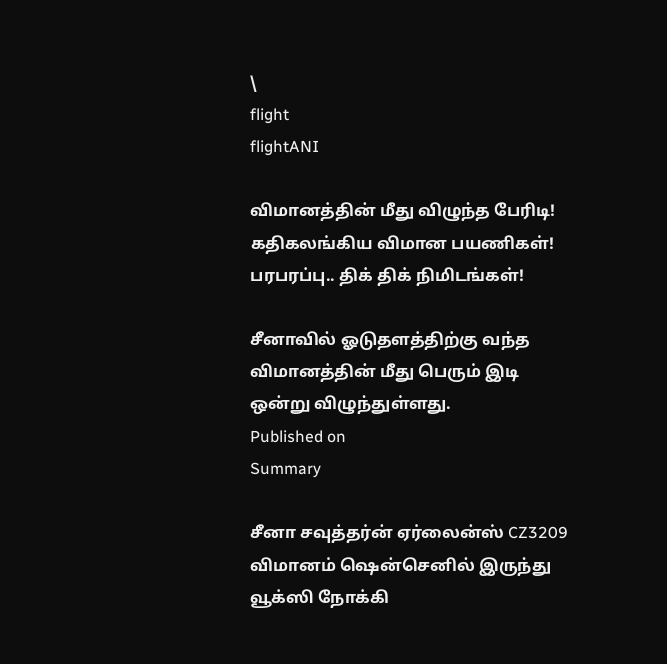\
flight
flightANI

விமானத்தின் மீது விழுந்த பேரிடி! கதிகலங்கிய விமான பயணிகள்! பரபரப்பு.. திக் திக் நிமிடங்கள்!

சீனாவில் ஓடுதளத்திற்கு வந்த விமானத்தின் மீது பெரும் இடி ஒன்று விழுந்துள்ளது.
Published on
Summary

சீனா சவுத்தர்ன் ஏர்லைன்ஸ் CZ3209 விமானம் ஷென்செனில் இருந்து வூக்ஸி நோக்கி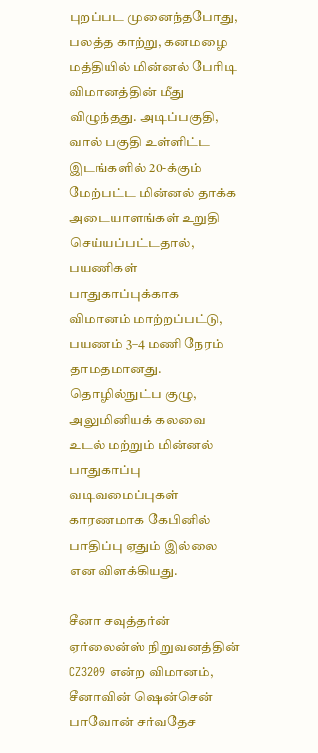புறப்பட முனைந்தபோது, பலத்த காற்று, கனமழை மத்தியில் மின்னல் பேரிடி விமானத்தின் மீது விழுந்தது. அடிப்பகுதி, வால் பகுதி உள்ளிட்ட இடங்களில் 20-க்கும் மேற்பட்ட மின்னல் தாக்க அடையாளங்கள் உறுதி செய்யப்பட்டதால், பயணிகள் பாதுகாப்புக்காக விமானம் மாற்றப்பட்டு, பயணம் 3–4 மணி நேரம் தாமதமானது. தொழில்நுட்ப குழு, அலுமினியக் கலவை உடல் மற்றும் மின்னல் பாதுகாப்பு வடிவமைப்புகள் காரணமாக கேபினில் பாதிப்பு ஏதும் இல்லை என விளக்கியது.

சீனா சவுத்தர்ன் ஏர்லைன்ஸ் நிறுவனத்தின் CZ3209 என்ற விமானம், சீனாவின் ஷென்சென் பாவோன் சர்வதேச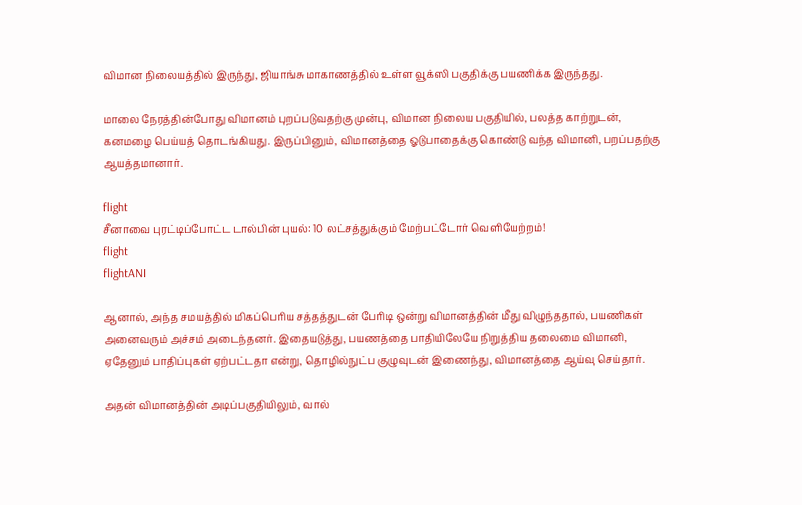விமான நிலையத்தில் இருந்து, ஜியாங்சு மாகாணத்தில் உள்ள வூக்ஸி பகுதிக்கு பயணிக்க இருந்தது.

மாலை நேரத்தின்போது விமானம் புறப்படுவதற்கு முன்பு, விமான நிலைய பகுதியில், பலத்த காற்றுடன், கனமழை பெய்யத் தொடங்கியது. இருப்பினும், விமானத்தை ஓடுபாதைக்கு கொண்டு வந்த விமானி, பறப்பதற்கு ஆயத்தமானார்.

flight
சீனாவை புரட்டிப்போட்ட டால்பின் புயல்: 10 லட்சத்துக்கும் மேற்பட்டோர் வெளியேற்றம்!
flight
flightANI

ஆனால், அந்த சமயத்தில் மிகப்பெரிய சத்தத்துடன் பேரிடி ஒன்று விமானத்தின் மீது விழுந்ததால், பயணிகள் அனைவரும் அச்சம் அடைந்தனர். இதையடுத்து, பயணத்தை பாதியிலேயே நிறுத்திய தலைமை விமானி, ஏதேனும் பாதிப்புகள் ஏற்பட்டதா என்று, தொழில்நுட்ப குழுவுடன் இணைந்து, விமானத்தை ஆய்வு செய்தார்.

அதன் விமானத்தின் அடிப்பகுதியிலும், வால்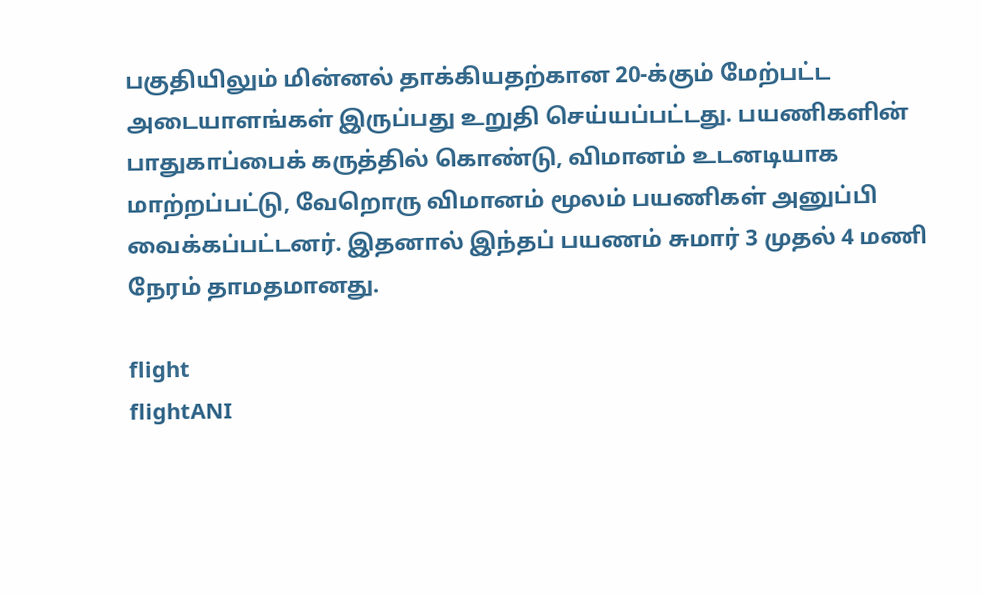பகுதியிலும் மின்னல் தாக்கியதற்கான 20-க்கும் மேற்பட்ட அடையாளங்கள் இருப்பது உறுதி செய்யப்பட்டது. பயணிகளின் பாதுகாப்பைக் கருத்தில் கொண்டு, விமானம் உடனடியாக மாற்றப்பட்டு, வேறொரு விமானம் மூலம் பயணிகள் அனுப்பி வைக்கப்பட்டனர். இதனால் இந்தப் பயணம் சுமார் 3 முதல் 4 மணி நேரம் தாமதமானது.

flight
flightANI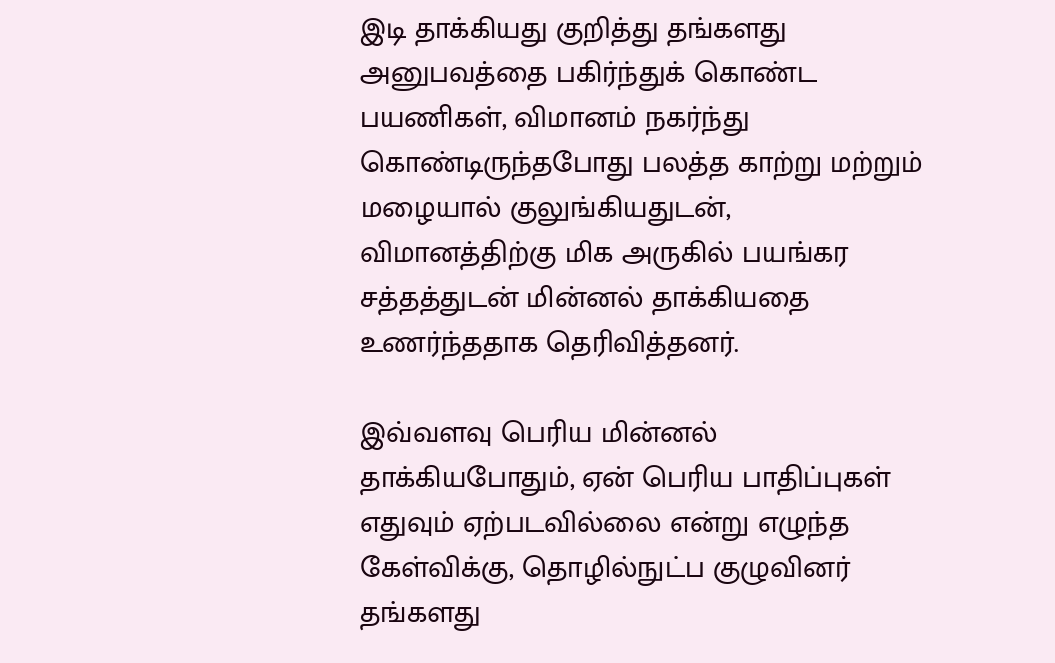இடி தாக்கியது குறித்து தங்களது அனுபவத்தை பகிர்ந்துக் கொண்ட பயணிகள், விமானம் நகர்ந்து கொண்டிருந்தபோது பலத்த காற்று மற்றும் மழையால் குலுங்கியதுடன், விமானத்திற்கு மிக அருகில் பயங்கர சத்தத்துடன் மின்னல் தாக்கியதை உணர்ந்ததாக தெரிவித்தனர்.

இவ்வளவு பெரிய மின்னல் தாக்கியபோதும், ஏன் பெரிய பாதிப்புகள் எதுவும் ஏற்படவில்லை என்று எழுந்த கேள்விக்கு, தொழில்நுட்ப குழுவினர் தங்களது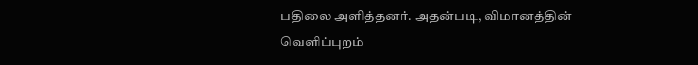பதிலை அளித்தனர். அதன்படி, விமானத்தின் வெளிப்புறம்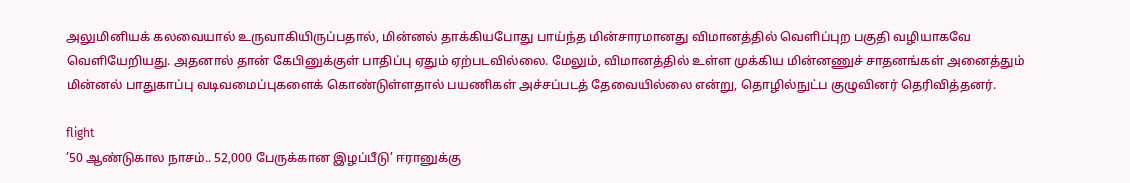அலுமினியக் கலவையால் உருவாகியிருப்பதால், மின்னல் தாக்கியபோது பாய்ந்த மின்சாரமானது விமானத்தில் வெளிப்புற பகுதி வழியாகவே வெளியேறியது. அதனால் தான் கேபினுக்குள் பாதிப்பு ஏதும் ஏற்படவில்லை. மேலும், விமானத்தில் உள்ள முக்கிய மின்னணுச் சாதனங்கள் அனைத்தும் மின்னல் பாதுகாப்பு வடிவமைப்புகளைக் கொண்டுள்ளதால் பயணிகள் அச்சப்படத் தேவையில்லை என்று, தொழில்நுட்ப குழுவினர் தெரிவித்தனர்.

flight
’50 ஆண்டுகால நாசம்.. 52,000 பேருக்கான இழப்பீடு’ ஈரானுக்கு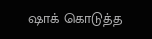ஷாக் கொடுத்த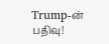Trump-ன் பதிவு!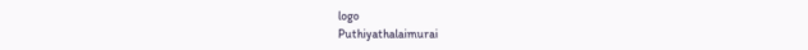logo
Puthiyathalaimurai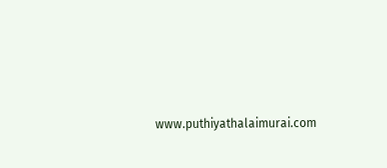www.puthiyathalaimurai.com